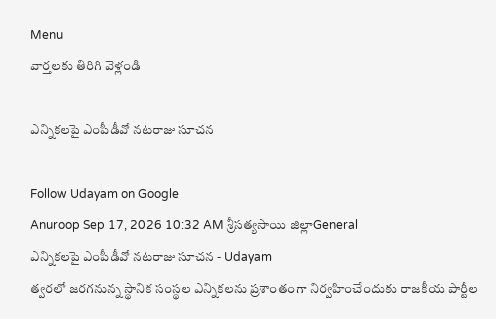Menu
వార్తలకు తిరిగి వెళ్లండి

ఎన్నికలపై ఎంపీడీవో నటరాజు సూచన

Follow Udayam on Google
Anuroop Sep 17, 2026 10:32 AM శ్రీసత్యసాయి జిల్లాGeneral
ఎన్నికలపై ఎంపీడీవో నటరాజు సూచన - Udayam
త్వరలో జరగనున్న స్థానిక సంస్థల ఎన్నికలను ప్రశాంతంగా నిర్వహించేందుకు రాజకీయ పార్టీల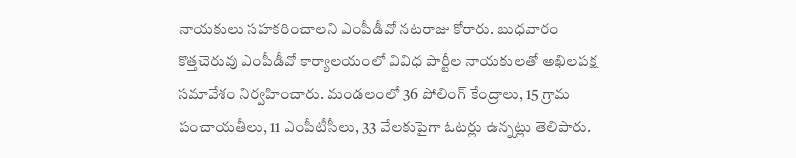నాయకులు సహకరించాలని ఎంపీడీవో నటరాజు కోరారు. బుధవారం కొత్తచెరువు ఎంపీడీవో కార్యాలయంలో వివిధ పార్టీల నాయకులతో అఖిలపక్ష సమావేశం నిర్వహించారు. మండలంలో 36 పోలింగ్ కేంద్రాలు, 15 గ్రామ పంచాయతీలు, 11 ఎంపీటీసీలు, 33 వేలకుపైగా ఓటర్లు ఉన్నట్లు తెలిపారు.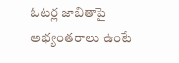ఓటర్ల జాబితాపై అభ్యంతరాలు ఉంటే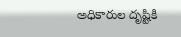అధికారుల దృష్టికి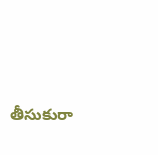తీసుకురా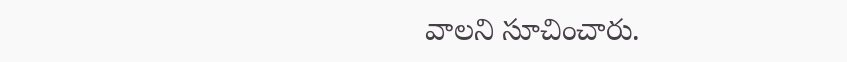వాలని సూచించారు.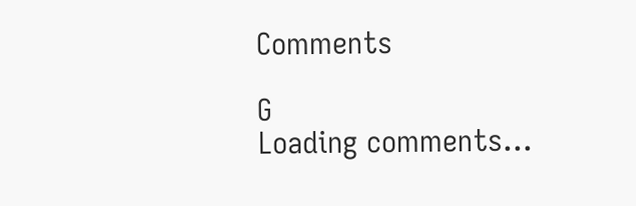Comments

G
Loading comments...